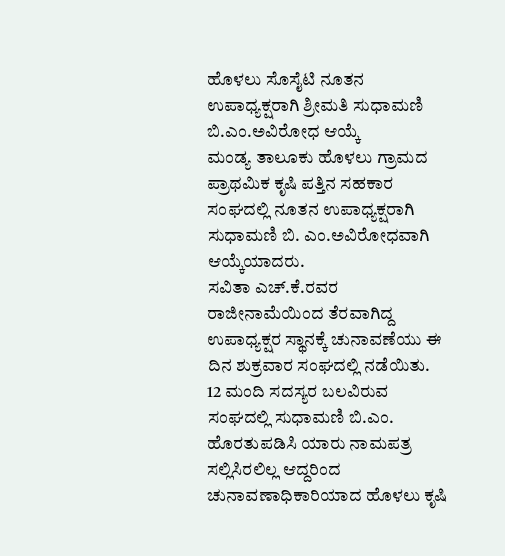ಹೊಳಲು ಸೊಸೈಟಿ ನೂತನ ಉಪಾಧ್ಯಕ್ಷರಾಗಿ ಶ್ರೀಮತಿ ಸುಧಾಮಣಿ ಬಿ.ಎಂ.ಅವಿರೋಧ ಆಯ್ಕೆ
ಮಂಡ್ಯ ತಾಲೂಕು ಹೊಳಲು ಗ್ರಾಮದ ಪ್ರಾಥಮಿಕ ಕೃಷಿ ಪತ್ತಿನ ಸಹಕಾರ ಸಂಘದಲ್ಲಿ ನೂತನ ಉಪಾಧ್ಯಕ್ಷರಾಗಿ ಸುಧಾಮಣಿ ಬಿ. ಎಂ.ಅವಿರೋಧವಾಗಿ ಆಯ್ಕೆಯಾದರು.
ಸವಿತಾ ಎಚ್.ಕೆ.ರವರ ರಾಜೀನಾಮೆಯಿಂದ ತೆರವಾಗಿದ್ದ ಉಪಾಧ್ಯಕ್ಷರ ಸ್ಥಾನಕ್ಕೆ ಚುನಾವಣೆಯು ಈ ದಿನ ಶುಕ್ರವಾರ ಸಂಘದಲ್ಲಿ ನಡೆಯಿತು.
12 ಮಂದಿ ಸದಸ್ಯರ ಬಲವಿರುವ ಸಂಘದಲ್ಲಿ ಸುಧಾಮಣಿ ಬಿ.ಎಂ. ಹೊರತುಪಡಿಸಿ ಯಾರು ನಾಮಪತ್ರ ಸಲ್ಲಿಸಿರಲಿಲ್ಲ ಆದ್ದರಿಂದ ಚುನಾವಣಾಧಿಕಾರಿಯಾದ ಹೊಳಲು ಕೃಷಿ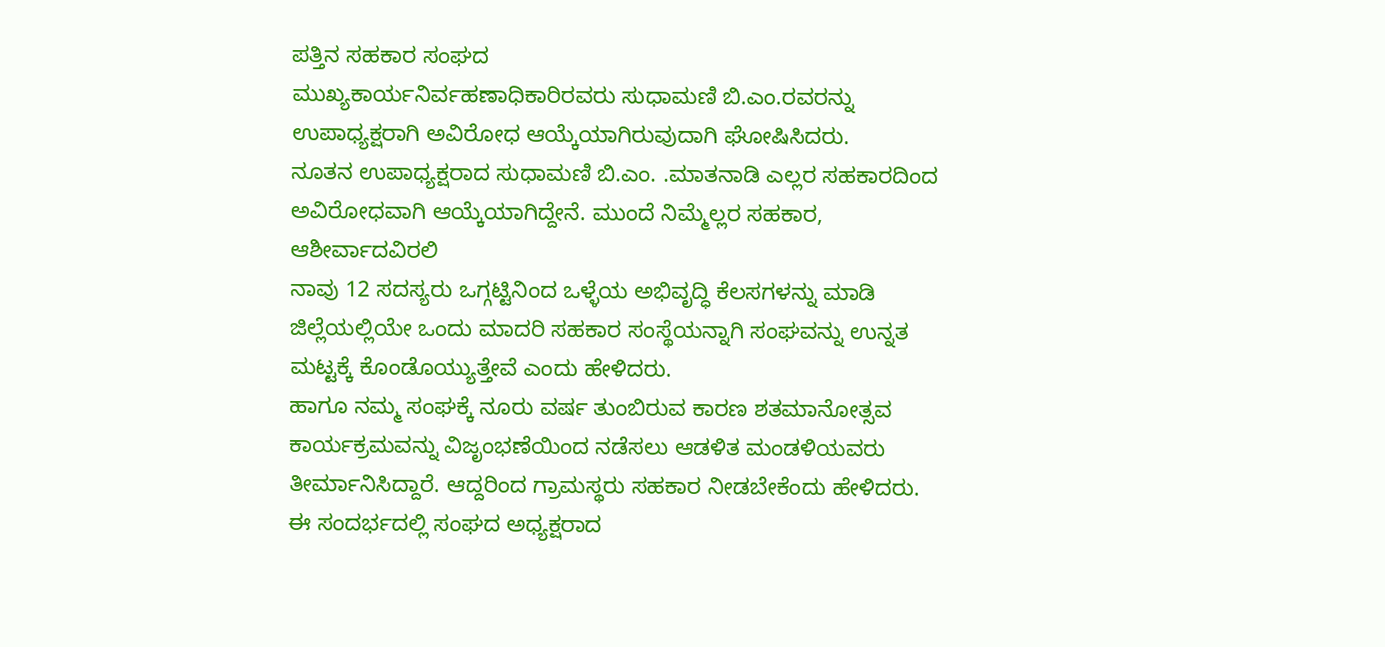ಪತ್ತಿನ ಸಹಕಾರ ಸಂಘದ
ಮುಖ್ಯಕಾರ್ಯನಿರ್ವಹಣಾಧಿಕಾರಿರವರು ಸುಧಾಮಣಿ ಬಿ.ಎಂ.ರವರನ್ನು ಉಪಾಧ್ಯಕ್ಷರಾಗಿ ಅವಿರೋಧ ಆಯ್ಕೆಯಾಗಿರುವುದಾಗಿ ಘೋಷಿಸಿದರು.
ನೂತನ ಉಪಾಧ್ಯಕ್ಷರಾದ ಸುಧಾಮಣಿ ಬಿ.ಎಂ. .ಮಾತನಾಡಿ ಎಲ್ಲರ ಸಹಕಾರದಿಂದ ಅವಿರೋಧವಾಗಿ ಆಯ್ಕೆಯಾಗಿದ್ದೇನೆ. ಮುಂದೆ ನಿಮ್ಮೆಲ್ಲರ ಸಹಕಾರ, ಆಶೀರ್ವಾದವಿರಲಿ
ನಾವು 12 ಸದಸ್ಯರು ಒಗ್ಗಟ್ಟಿನಿಂದ ಒಳ್ಳೆಯ ಅಭಿವೃದ್ಧಿ ಕೆಲಸಗಳನ್ನು ಮಾಡಿ ಜಿಲ್ಲೆಯಲ್ಲಿಯೇ ಒಂದು ಮಾದರಿ ಸಹಕಾರ ಸಂಸ್ಥೆಯನ್ನಾಗಿ ಸಂಘವನ್ನು ಉನ್ನತ ಮಟ್ಟಕ್ಕೆ ಕೊಂಡೊಯ್ಯುತ್ತೇವೆ ಎಂದು ಹೇಳಿದರು.
ಹಾಗೂ ನಮ್ಮ ಸಂಘಕ್ಕೆ ನೂರು ವರ್ಷ ತುಂಬಿರುವ ಕಾರಣ ಶತಮಾನೋತ್ಸವ ಕಾರ್ಯಕ್ರಮವನ್ನು ವಿಜೃಂಭಣೆಯಿಂದ ನಡೆಸಲು ಆಡಳಿತ ಮಂಡಳಿಯವರು ತೀರ್ಮಾನಿಸಿದ್ದಾರೆ. ಆದ್ದರಿಂದ ಗ್ರಾಮಸ್ಥರು ಸಹಕಾರ ನೀಡಬೇಕೆಂದು ಹೇಳಿದರು.
ಈ ಸಂದರ್ಭದಲ್ಲಿ ಸಂಘದ ಅಧ್ಯಕ್ಷರಾದ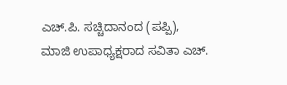ಎಚ್.ಪಿ. ಸಚ್ಚಿದಾನಂದ (ಪಪ್ಪಿ),
ಮಾಜಿ ಉಪಾಧ್ಯಕ್ಷರಾದ ಸವಿತಾ ಎಚ್.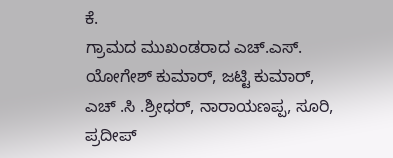ಕೆ.
ಗ್ರಾಮದ ಮುಖಂಡರಾದ ಎಚ್.ಎಸ್. ಯೋಗೇಶ್ ಕುಮಾರ್, ಜಟ್ಟಿ ಕುಮಾರ್, ಎಚ್ .ಸಿ .ಶ್ರೀಧರ್, ನಾರಾಯಣಪ್ಪ, ಸೂರಿ, ಪ್ರದೀಪ್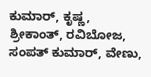ಕುಮಾರ್, ಕೃಷ್ಣ, ಶ್ರೀಕಾಂತ್, ರವಿಬೋಜ,
ಸಂಪತ್ ಕುಮಾರ್, ವೇಣು,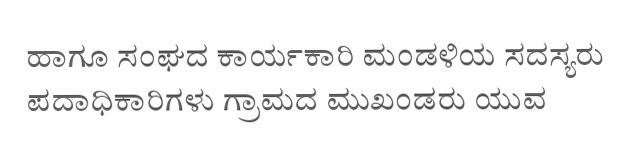ಹಾಗೂ ಸಂಘದ ಕಾರ್ಯಕಾರಿ ಮಂಡಳಿಯ ಸದಸ್ಯರು ಪದಾಧಿಕಾರಿಗಳು ಗ್ರಾಮದ ಮುಖಂಡರು ಯುವ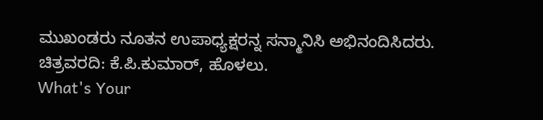ಮುಖಂಡರು ನೂತನ ಉಪಾಧ್ಯಕ್ಷರನ್ನ ಸನ್ಮಾನಿಸಿ ಅಭಿನಂದಿಸಿದರು.
ಚಿತ್ರವರದಿ: ಕೆ.ಪಿ.ಕುಮಾರ್, ಹೊಳಲು.
What's Your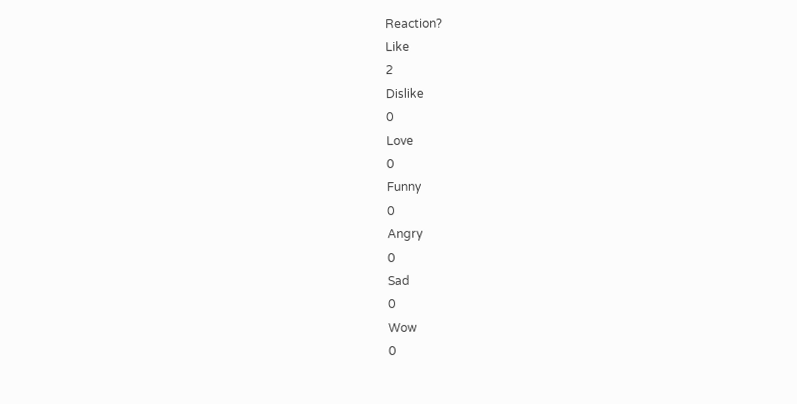Reaction?
Like
2
Dislike
0
Love
0
Funny
0
Angry
0
Sad
0
Wow
0